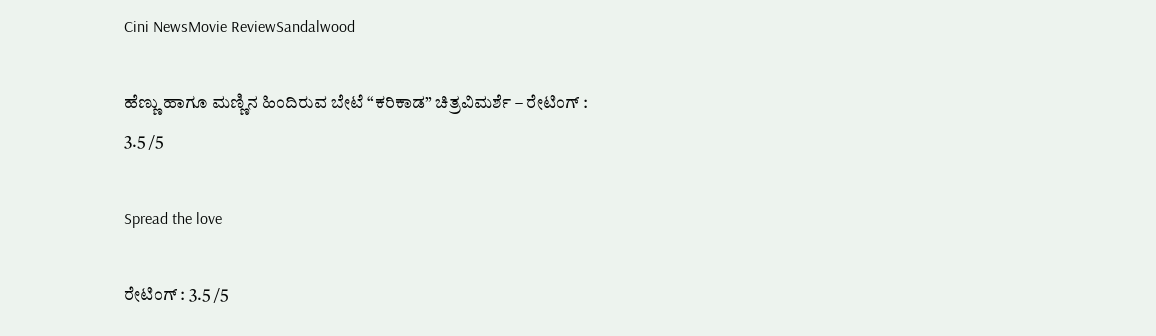Cini NewsMovie ReviewSandalwood

ಹೆಣ್ಣು ಹಾಗೂ ಮಣ್ಣಿನ ಹಿಂದಿರುವ ಬೇಟೆ “ಕರಿಕಾಡ” ಚಿತ್ರವಿಮರ್ಶೆ – ರೇಟಿಂಗ್ : 3.5 /5

Spread the love

ರೇಟಿಂಗ್ : 3.5 /5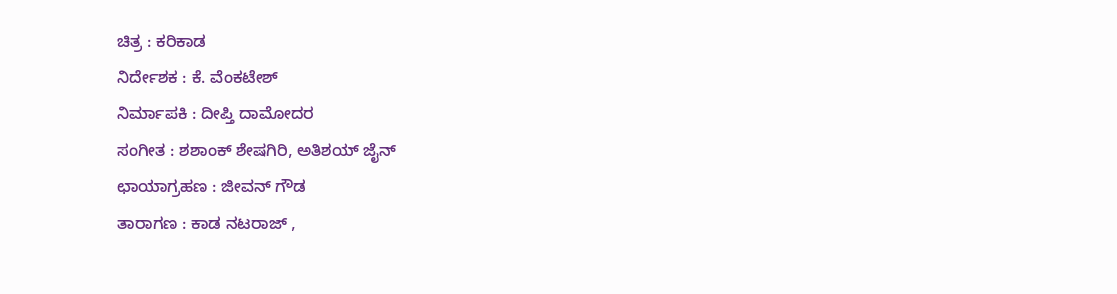ಚಿತ್ರ : ಕರಿಕಾಡ
ನಿರ್ದೇಶಕ : ಕೆ. ವೆಂಕಟೇಶ್
ನಿರ್ಮಾಪಕಿ : ದೀಪ್ತಿ ದಾಮೋದರ
ಸಂಗೀತ : ಶಶಾಂಕ್ ಶೇಷಗಿರಿ, ಅತಿಶಯ್ ಜೈನ್
ಛಾಯಾಗ್ರಹಣ : ಜೀವನ್ ಗೌಡ
ತಾರಾಗಣ : ಕಾಡ ನಟರಾಜ್ ,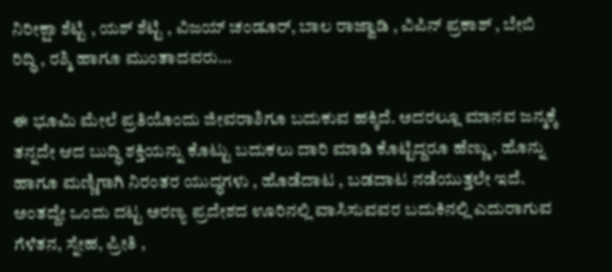ನಿರೀಕ್ಷಾ ಶೆಟ್ಟಿ , ಯಶ್ ಶೆಟ್ಟಿ , ವಿಜಯ್ ಚಂಡೂರ್, ಬಾಲ ರಾಜ್ವಾಡಿ , ವಿಪಿನ್ ಪ್ರಕಾಶ್ , ಬೇಬಿ ರಿದ್ಧಿ , ರಶ್ಮಿ ಹಾಗೂ ಮುಂತಾದವರು…

ಈ ಭೂಮಿ ಮೇಲೆ ಪ್ರತಿಯೊಂದು ಜೀವರಾಶಿಗೂ ಬದುಕುವ ಹಕ್ಕಿದೆ. ಅದರಲ್ಲೂ ಮಾನವ ಜನ್ಮಕ್ಕೆ ತನ್ನದೇ ಆದ ಬುದ್ಧಿ ಶಕ್ತಿಯನ್ನು ಕೊಟ್ಟು ಬದುಕಲು ದಾರಿ ಮಾಡಿ ಕೊಟ್ಟಿದ್ದರೂ ಹೆಣ್ಣು , ಹೊನ್ನು ಹಾಗೂ ಮಣ್ಣಿಗಾಗಿ ನಿರಂತರ ಯುದ್ಧಗಳು , ಹೊಡೆದಾಟ , ಬಡದಾಟ ನಡೆಯುತ್ತಲೇ ಇದೆ. ಅಂತದ್ದೇ ಒಂದು ದಟ್ಟ ಅರಣ್ಯ ಪ್ರದೇಶದ ಊರಿನಲ್ಲಿ ವಾಸಿಸುವವರ ಬದುಕಿನಲ್ಲಿ ಎದುರಾಗುವ ಗೆಳೆತನ, ಸ್ನೇಹ, ಪ್ರೀತಿ ,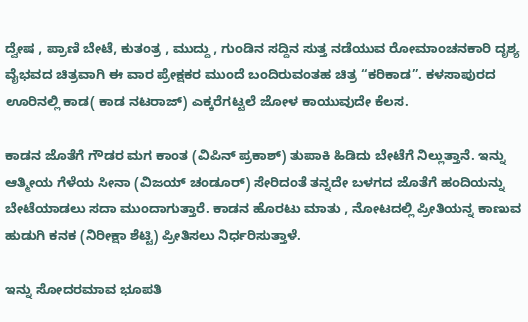ದ್ವೇಷ , ಪ್ರಾಣಿ ಬೇಟೆ, ಕುತಂತ್ರ , ಮುದ್ದು , ಗುಂಡಿನ ಸದ್ದಿನ ಸುತ್ತ ನಡೆಯುವ ರೋಮಾಂಚನಕಾರಿ ದೃಶ್ಯ ವೈಭವದ ಚಿತ್ರವಾಗಿ ಈ ವಾರ ಪ್ರೇಕ್ಷಕರ ಮುಂದೆ ಬಂದಿರುವಂತಹ ಚಿತ್ರ “ಕರಿಕಾಡ”. ಕಳಸಾಪುರದ ಊರಿನಲ್ಲಿ ಕಾಡ( ಕಾಡ ನಟರಾಜ್) ಎಕ್ಕರೆಗಟ್ಟಲೆ ಜೋಳ ಕಾಯುವುದೇ ಕೆಲಸ.

ಕಾಡನ ಜೊತೆಗೆ ಗೌಡರ ಮಗ ಕಾಂತ (ವಿಪಿನ್ ಪ್ರಕಾಶ್) ತುಪಾಕಿ ಹಿಡಿದು ಬೇಟೆಗೆ ನಿಲ್ಲುತ್ತಾನೆ. ಇನ್ನು ಆತ್ಮೀಯ ಗೆಳೆಯ ಸೀನಾ (ವಿಜಯ್ ಚಂಡೂರ್) ಸೇರಿದಂತೆ ತನ್ನದೇ ಬಳಗದ ಜೊತೆಗೆ ಹಂದಿಯನ್ನು ಬೇಟೆಯಾಡಲು ಸದಾ ಮುಂದಾಗುತ್ತಾರೆ. ಕಾಡನ ಹೊರಟು ಮಾತು , ನೋಟದಲ್ಲಿ ಪ್ರೀತಿಯನ್ನ ಕಾಣುವ ಹುಡುಗಿ ಕನಕ (ನಿರೀಕ್ಷಾ ಶೆಟ್ಟಿ) ಪ್ರೀತಿಸಲು ನಿರ್ಧರಿಸುತ್ತಾಳೆ.

ಇನ್ನು ಸೋದರಮಾವ ಭೂಪತಿ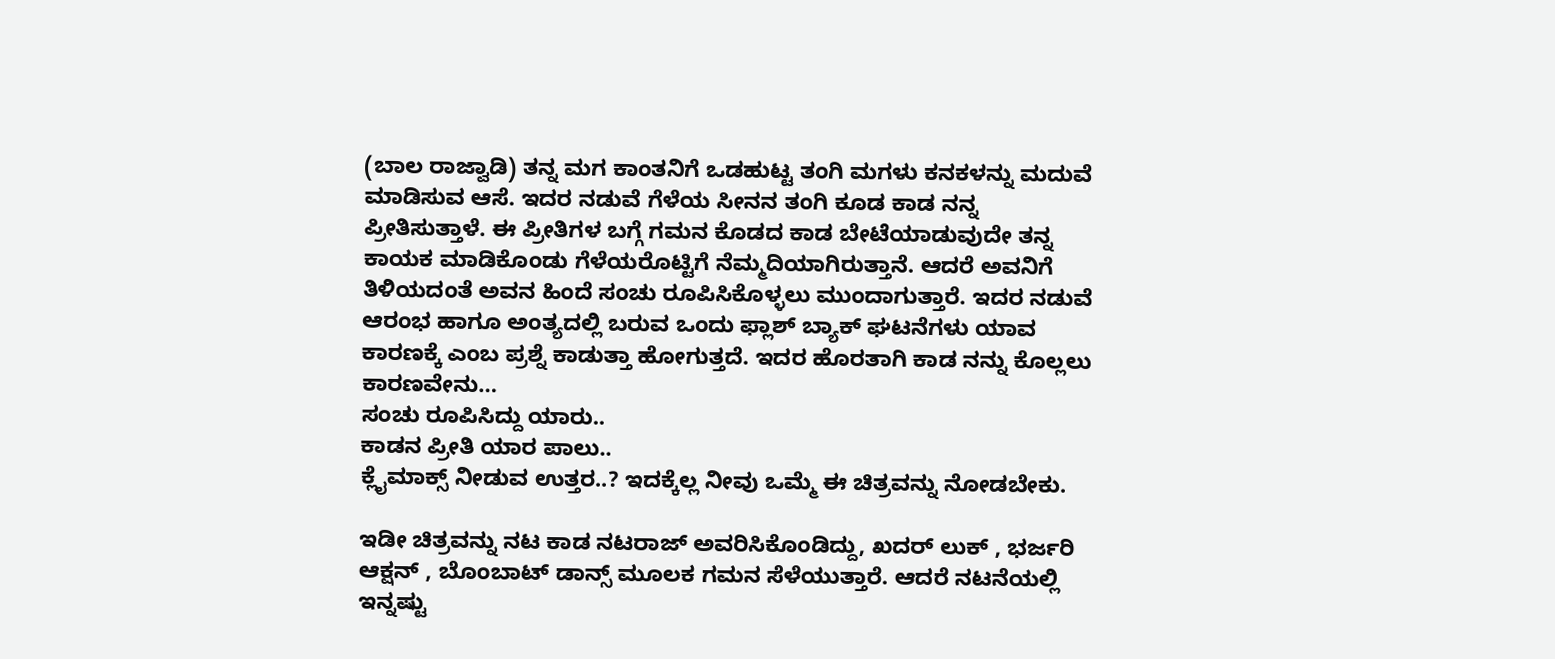(ಬಾಲ ರಾಜ್ವಾಡಿ) ತನ್ನ ಮಗ ಕಾಂತನಿಗೆ ಒಡಹುಟ್ಟ ತಂಗಿ ಮಗಳು ಕನಕಳನ್ನು ಮದುವೆ ಮಾಡಿಸುವ ಆಸೆ. ಇದರ ನಡುವೆ ಗೆಳೆಯ ಸೀನನ ತಂಗಿ ಕೂಡ ಕಾಡ ನನ್ನ ಪ್ರೀತಿಸುತ್ತಾಳೆ. ಈ ಪ್ರೀತಿಗಳ ಬಗ್ಗೆ ಗಮನ ಕೊಡದ ಕಾಡ ಬೇಟೆಯಾಡುವುದೇ ತನ್ನ ಕಾಯಕ ಮಾಡಿಕೊಂಡು ಗೆಳೆಯರೊಟ್ಟಿಗೆ ನೆಮ್ಮದಿಯಾಗಿರುತ್ತಾನೆ. ಆದರೆ ಅವನಿಗೆ ತಿಳಿಯದಂತೆ ಅವನ ಹಿಂದೆ ಸಂಚು ರೂಪಿಸಿಕೊಳ್ಳಲು ಮುಂದಾಗುತ್ತಾರೆ. ಇದರ ನಡುವೆ ಆರಂಭ ಹಾಗೂ ಅಂತ್ಯದಲ್ಲಿ ಬರುವ ಒಂದು ಫ್ಲಾಶ್ ಬ್ಯಾಕ್ ಘಟನೆಗಳು ಯಾವ ಕಾರಣಕ್ಕೆ ಎಂಬ ಪ್ರಶ್ನೆ ಕಾಡುತ್ತಾ ಹೋಗುತ್ತದೆ. ಇದರ ಹೊರತಾಗಿ ಕಾಡ ನನ್ನು ಕೊಲ್ಲಲು ಕಾರಣವೇನು…
ಸಂಚು ರೂಪಿಸಿದ್ದು ಯಾರು..
ಕಾಡನ ಪ್ರೀತಿ ಯಾರ ಪಾಲು..
ಕ್ಲೈಮಾಕ್ಸ್ ನೀಡುವ ಉತ್ತರ..? ಇದಕ್ಕೆಲ್ಲ ನೀವು ಒಮ್ಮೆ ಈ ಚಿತ್ರವನ್ನು ನೋಡಬೇಕು.

ಇಡೀ ಚಿತ್ರವನ್ನು ನಟ ಕಾಡ ನಟರಾಜ್ ಅವರಿಸಿಕೊಂಡಿದ್ದು, ಖದರ್ ಲುಕ್ , ಭರ್ಜರಿ ಆಕ್ಷನ್ , ಬೊಂಬಾಟ್ ಡಾನ್ಸ್ ಮೂಲಕ ಗಮನ ಸೆಳೆಯುತ್ತಾರೆ. ಆದರೆ ನಟನೆಯಲ್ಲಿ ಇನ್ನಷ್ಟು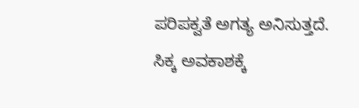ಪರಿಪಕ್ವತೆ ಅಗತ್ಯ ಅನಿಸುತ್ತದೆ. ಸಿಕ್ಕ ಅವಕಾಶಕ್ಕೆ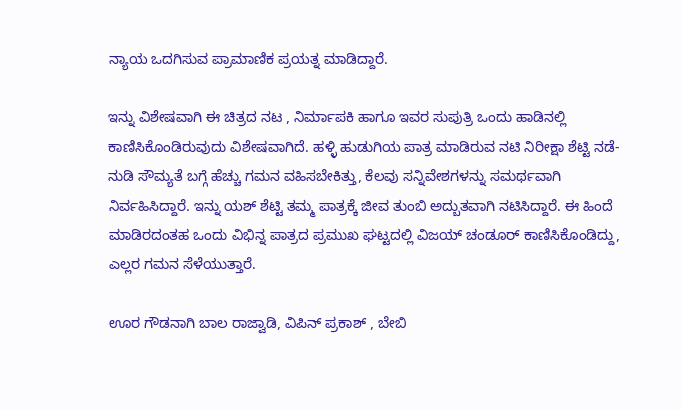ನ್ಯಾಯ ಒದಗಿಸುವ ಪ್ರಾಮಾಣಿಕ ಪ್ರಯತ್ನ ಮಾಡಿದ್ದಾರೆ.

ಇನ್ನು ವಿಶೇಷವಾಗಿ ಈ ಚಿತ್ರದ ನಟ , ನಿರ್ಮಾಪಕಿ ಹಾಗೂ ಇವರ ಸುಪುತ್ರಿ ಒಂದು ಹಾಡಿನಲ್ಲಿ ಕಾಣಿಸಿಕೊಂಡಿರುವುದು ವಿಶೇಷವಾಗಿದೆ. ಹಳ್ಳಿ ಹುಡುಗಿಯ ಪಾತ್ರ ಮಾಡಿರುವ ನಟಿ ನಿರೀಕ್ಷಾ ಶೆಟ್ಟಿ ನಡೆ-ನುಡಿ ಸೌಮ್ಯತೆ ಬಗ್ಗೆ ಹೆಚ್ಚು ಗಮನ ವಹಿಸಬೇಕಿತ್ತು, ಕೆಲವು ಸನ್ನಿವೇಶಗಳನ್ನು ಸಮರ್ಥವಾಗಿ ನಿರ್ವಹಿಸಿದ್ದಾರೆ. ಇನ್ನು ಯಶ್ ಶೆಟ್ಟಿ ತಮ್ಮ ಪಾತ್ರಕ್ಕೆ ಜೀವ ತುಂಬಿ ಅದ್ಬುತವಾಗಿ ನಟಿಸಿದ್ದಾರೆ. ಈ ಹಿಂದೆ ಮಾಡಿರದಂತಹ ಒಂದು ವಿಭಿನ್ನ ಪಾತ್ರದ ಪ್ರಮುಖ ಘಟ್ಟದಲ್ಲಿ ವಿಜಯ್ ಚಂಡೂರ್ ಕಾಣಿಸಿಕೊಂಡಿದ್ದು, ಎಲ್ಲರ ಗಮನ ಸೆಳೆಯುತ್ತಾರೆ.

ಊರ ಗೌಡನಾಗಿ ಬಾಲ ರಾಜ್ವಾಡಿ, ವಿಪಿನ್ ಪ್ರಕಾಶ್ , ಬೇಬಿ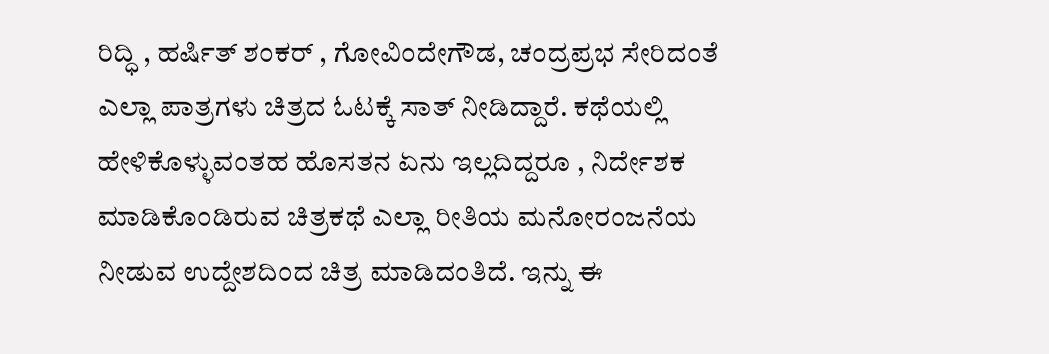ರಿದ್ಧಿ , ಹರ್ಷಿತ್ ಶಂಕರ್ , ಗೋವಿಂದೇಗೌಡ, ಚಂದ್ರಪ್ರಭ ಸೇರಿದಂತೆ ಎಲ್ಲಾ ಪಾತ್ರಗಳು ಚಿತ್ರದ ಓಟಕ್ಕೆ ಸಾತ್ ನೀಡಿದ್ದಾರೆ. ಕಥೆಯಲ್ಲಿ ಹೇಳಿಕೊಳ್ಳುವಂತಹ ಹೊಸತನ ಏನು ಇಲ್ಲದಿದ್ದರೂ , ನಿರ್ದೇಶಕ ಮಾಡಿಕೊಂಡಿರುವ ಚಿತ್ರಕಥೆ ಎಲ್ಲಾ ರೀತಿಯ ಮನೋರಂಜನೆಯ ನೀಡುವ ಉದ್ದೇಶದಿಂದ ಚಿತ್ರ ಮಾಡಿದಂತಿದೆ. ಇನ್ನು ಈ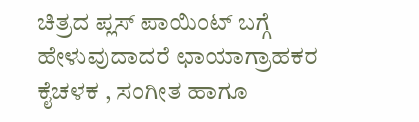ಚಿತ್ರದ ಪ್ಲಸ್ ಪಾಯಿಂಟ್ ಬಗ್ಗೆ ಹೇಳುವುದಾದರೆ ಛಾಯಾಗ್ರಾಹಕರ ಕೈಚಳಕ , ಸಂಗೀತ ಹಾಗೂ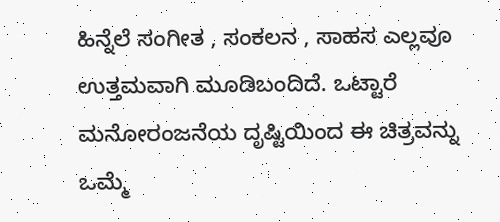ಹಿನ್ನೆಲೆ ಸಂಗೀತ , ಸಂಕಲನ , ಸಾಹಸ ಎಲ್ಲವೂ ಉತ್ತಮವಾಗಿ ಮೂಡಿಬಂದಿದೆ. ಒಟ್ಟಾರೆ ಮನೋರಂಜನೆಯ ದೃಷ್ಟಿಯಿಂದ ಈ ಚಿತ್ರವನ್ನು ಒಮ್ಮೆ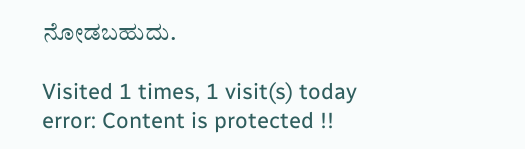ನೋಡಬಹುದು.

Visited 1 times, 1 visit(s) today
error: Content is protected !!